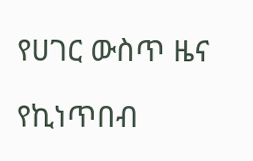የሀገር ውስጥ ዜና

የኪነጥበብ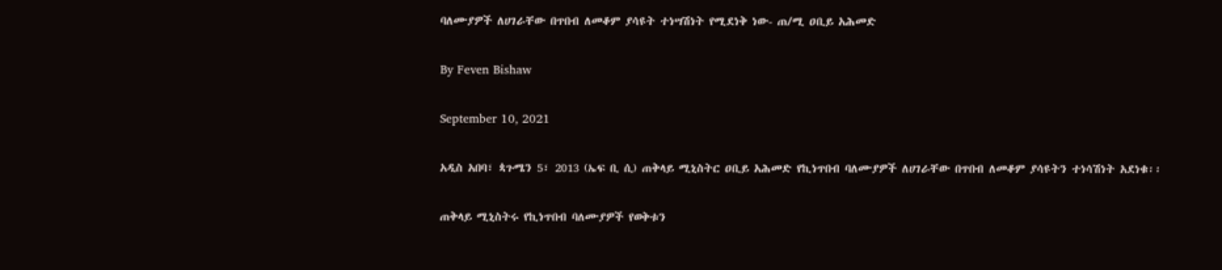ባለሙያዎች ለሀገራቸው በጥበብ ለመቆም ያሳዩት ተነሣሽነት የሚደነቅ ነው- ጠ/ሚ ዐቢይ አሕመድ

By Feven Bishaw

September 10, 2021

አዲስ አበባ፣ ጳጉሜን 5፣ 2013 (ኤፍ ቢ ሲ) ጠቅላይ ሚኒስትር ዐቢይ አሕመድ የኪነጥበብ ባለሙያዎች ለሀገራቸው በጥበብ ለመቆም ያሳዩትን ተነሳሽነት አደነቁ፡፡

ጠቅላይ ሚኒስትሩ የኪነጥበብ ባለሙያዎች የወቅቱን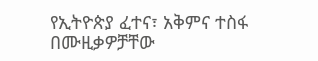የኢትዮጵያ ፈተና፣ አቅምና ተስፋ በሙዚቃዎቻቸው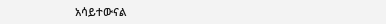አሳይተውናል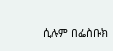ሲሉም በፌስቡክ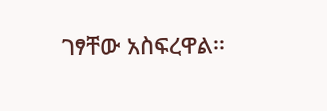ገፃቸው አስፍረዋል፡፡